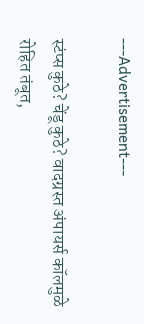---Advertisement---

स्टंप्स कुठे? चेंडू कुठे? वादग्रस्त अंपायर्स कॉलमुळे रोहित तंबूत,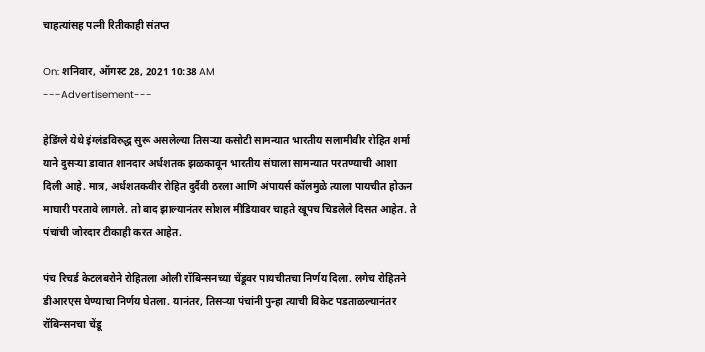चाहत्यांसह पत्नी रितीकाही संतप्त

On: शनिवार, ऑगस्ट 28, 2021 10:38 AM
---Advertisement---

हेडिंग्ले येथे इंग्लंडविरुद्ध सुरू असलेल्या तिसऱ्या कसोटी सामन्यात भारतीय सलामीवीर रोहित शर्मा याने दुसऱ्या डावात शानदार अर्धशतक झळकावून भारतीय संघाला सामन्यात परतण्याची आशा दिली आहे. मात्र, अर्धशतकवीर रोहित दुर्दैवी ठरला आणि अंपायर्स कॉलमुळे त्याला पायचीत होऊन माघारी परतावे लागले. तो बाद झाल्यानंतर सोशल मीडियावर चाहते खूपच चिडलेले दिसत आहेत. ते पंचांची जोरदार टीकाही करत आहेत.

पंच रिचर्ड केटलबरोने रोहितला ओली रॉबिन्सनच्या चेंडूवर पायचीतचा निर्णय दिला. लगेच रोहितने डीआरएस घेण्याचा निर्णय घेतला. यानंतर, तिसऱ्या पंचांनी पुन्हा त्याची विकेट पडताळल्यानंतर रॉबिन्सनचा चेंडू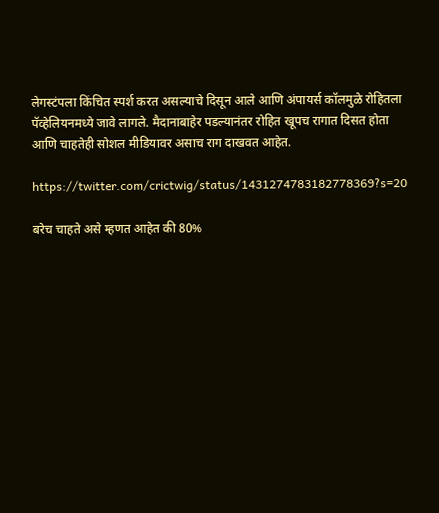लेगस्टंपला किंचित स्पर्श करत असल्याचे दिसून आले आणि अंपायर्स कॉलमुळे रोहितला पॅव्हेलियनमध्ये जावे लागले. मैदानाबाहेर पडल्यानंतर रोहित खूपच रागात दिसत होता आणि चाहतेही सोशल मीडियावर असाच राग दाखवत आहेत.

https://twitter.com/crictwig/status/1431274783182778369?s=20

बरेच चाहते असे म्हणत आहेत की 80%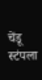चेंडू स्टंपला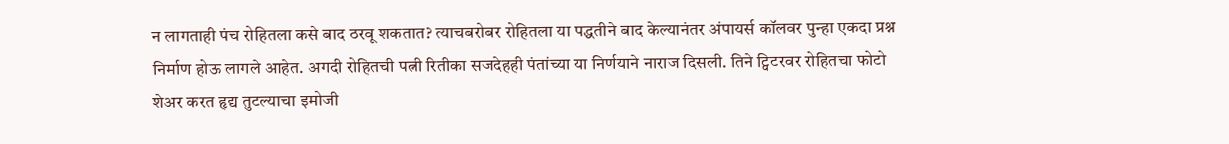न लागताही पंच रोहितला कसे बाद ठरवू शकतात? त्याचबरोबर रोहितला या पद्धतीने बाद केल्यानंतर अंपायर्स कॉलवर पुन्हा एकदा प्रश्न निर्माण होऊ लागले आहेत. अगदी रोहितची पत्नी रितीका सजदेहही पंतांच्या या निर्णयाने नाराज दिसली. तिने ट्विटरवर रोहितचा फोटो शेअर करत हृद्य तुटल्याचा इमोजी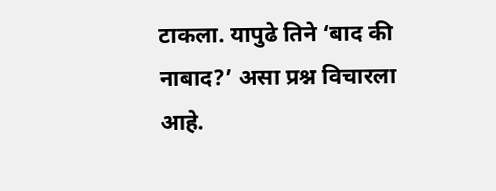टाकला. यापुढे तिने ‘बाद की नाबाद?’ असा प्रश्न विचारला आहे.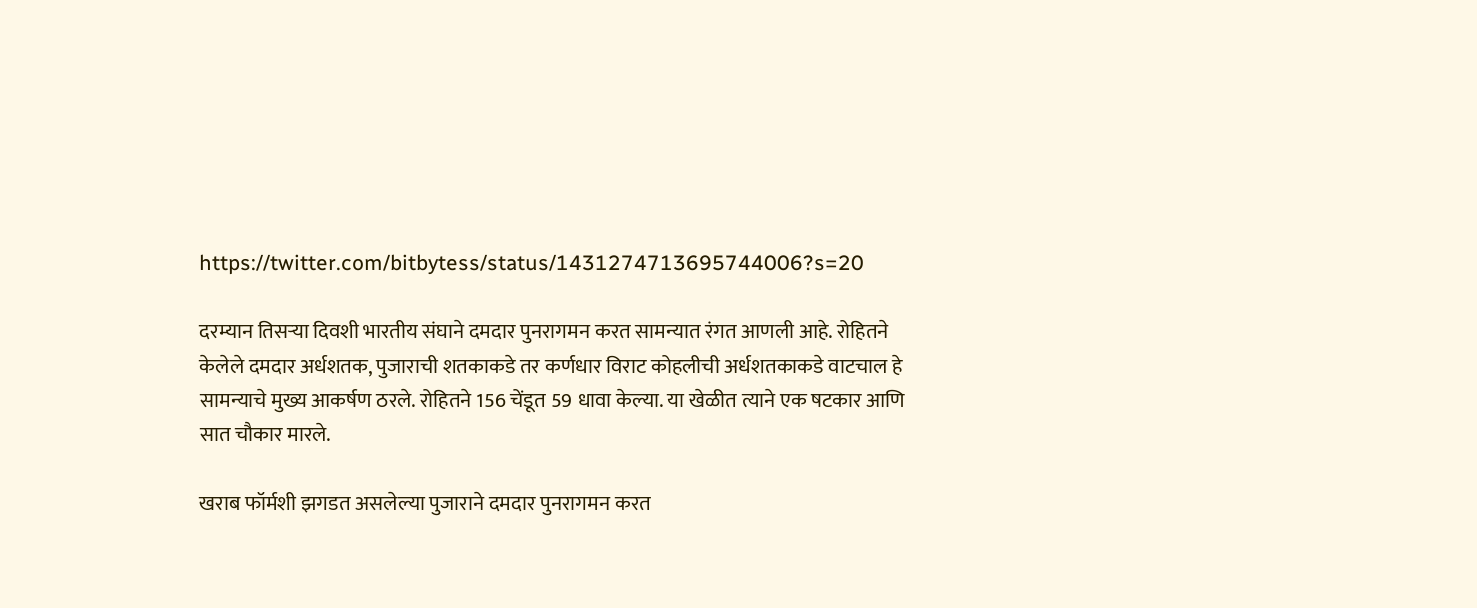https://twitter.com/bitbytess/status/1431274713695744006?s=20

दरम्यान तिसऱ्या दिवशी भारतीय संघाने दमदार पुनरागमन करत सामन्यात रंगत आणली आहे. रोहितने केलेले दमदार अर्धशतक, पुजाराची शतकाकडे तर कर्णधार विराट कोहलीची अर्धशतकाकडे वाटचाल हे सामन्याचे मुख्य आकर्षण ठरले. रोहितने 156 चेंडूत 59 धावा केल्या. या खेळीत त्याने एक षटकार आणि सात चौकार मारले.

खराब फॉर्मशी झगडत असलेल्या पुजाराने दमदार पुनरागमन करत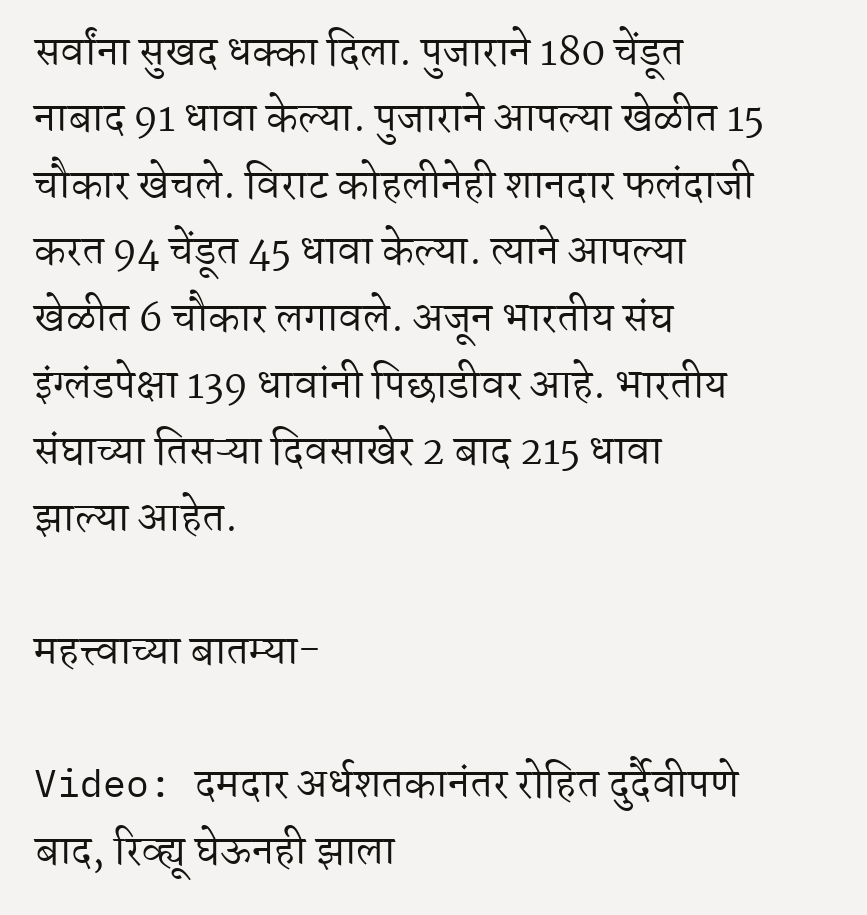सर्वांना सुखद धक्का दिला. पुजाराने 180 चेंडूत नाबाद 91 धावा केल्या. पुजाराने आपल्या खेळीत 15 चौकार खेचले. विराट कोहलीनेही शानदार फलंदाजी करत 94 चेंडूत 45 धावा केल्या. त्याने आपल्या खेळीत 6 चौकार लगावले. अजून भारतीय संघ इंग्लंडपेक्षा 139 धावांनी पिछाडीवर आहे. भारतीय संघाच्या तिसऱ्या दिवसाखेर 2 बाद 215 धावा झाल्या आहेत.

महत्त्वाच्या बातम्या-

Video: दमदार अर्धशतकानंतर रोहित दुर्दैवीपणे बाद, रिव्ह्यू घेऊनही झाला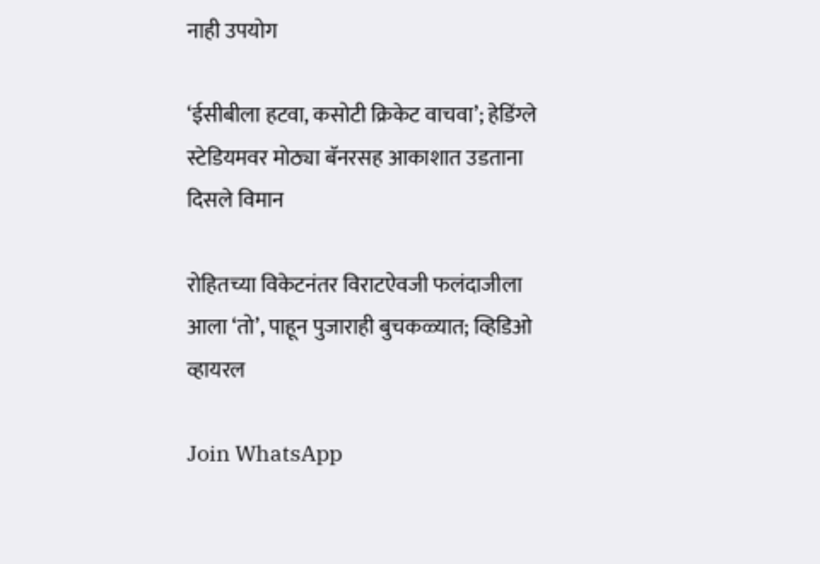नाही उपयोग

‘ईसीबीला हटवा, कसोटी क्रिकेट वाचवा’; हेडिंग्ले स्टेडियमवर मोठ्या बॅनरसह आकाशात उडताना दिसले विमान

रोहितच्या विकेटनंतर विराटऐवजी फलंदाजीला आला ‘तो’, पाहून पुजाराही बुचकळ्यात; व्हिडिओ व्हायरल

Join WhatsApp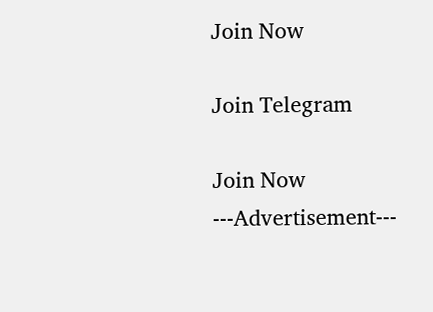Join Now

Join Telegram

Join Now
---Advertisement---